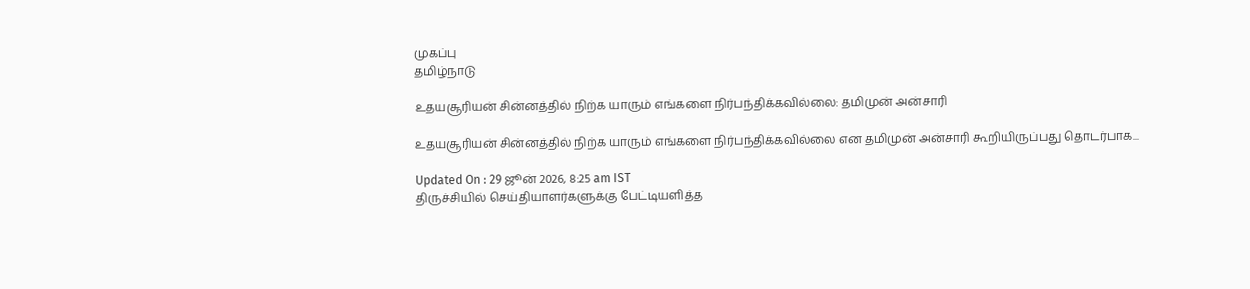முகப்பு
தமிழ்நாடு

உதயசூரியன் சின்னத்தில் நிற்க யாரும் எங்களை நிர்பந்திக்கவில்லை: தமிமுன் அன்சாரி

உதயசூரியன் சின்னத்தில் நிற்க யாரும் எங்களை நிர்பந்திக்கவில்லை என தமிமுன் அன்சாரி கூறியிருப்பது தொடர்பாக...

Updated On : 29 ஜூன் 2026, 8:25 am IST
திருச்சியில் செய்தியாளர்களுக்கு பேட்டியளித்த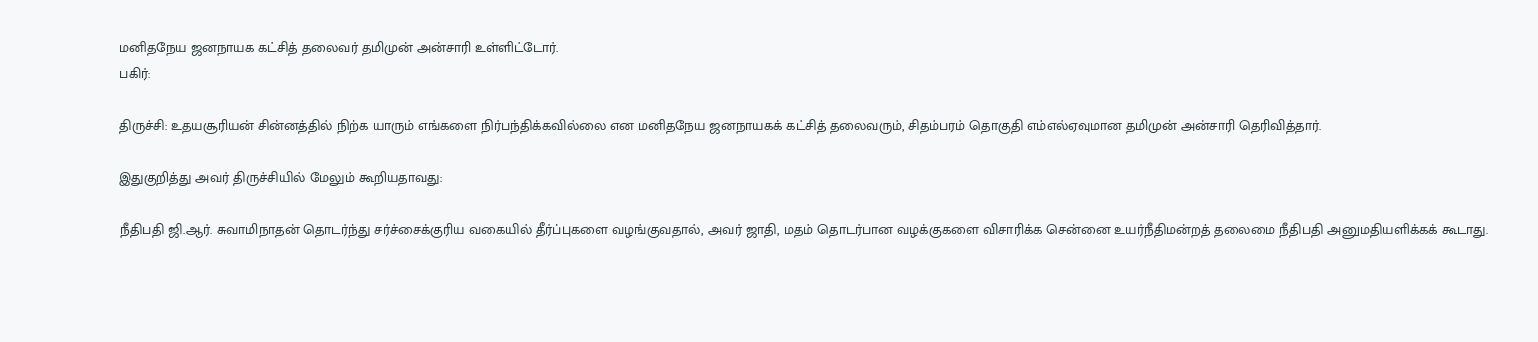மனிதநேய ஜனநாயக கட்சித் தலைவர் தமிமுன் அன்சாரி உள்ளிட்டோர்.
பகிர்:

திருச்சி: உதயசூரியன் சின்னத்தில் நிற்க யாரும் எங்களை நிர்பந்திக்கவில்லை என மனிதநேய ஜனநாயகக் கட்சித் தலைவரும், சிதம்பரம் தொகுதி எம்எல்ஏவுமான தமிமுன் அன்சாரி தெரிவித்தார்.

இதுகுறித்து அவர் திருச்சியில் மேலும் கூறியதாவது:

நீதிபதி ஜி.ஆர். சுவாமிநாதன் தொடர்ந்து சர்ச்சைக்குரிய வகையில் தீர்ப்புகளை வழங்குவதால், அவர் ஜாதி, மதம் தொடர்பான வழக்குகளை விசாரிக்க சென்னை உயர்நீதிமன்றத் தலைமை நீதிபதி அனுமதியளிக்கக் கூடாது.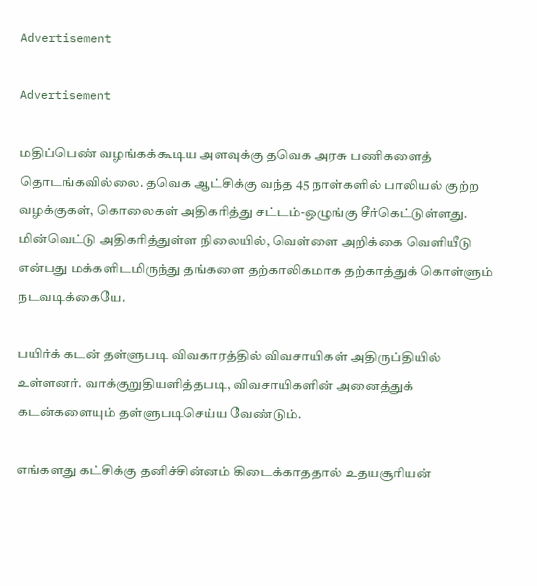Advertisement

Advertisement

மதிப்பெண் வழங்கக்கூடிய அளவுக்கு தவெக அரசு பணிகளைத் தொடங்கவில்லை. தவெக ஆட்சிக்கு வந்த 45 நாள்களில் பாலியல் குற்ற வழக்குகள், கொலைகள் அதிகரித்து சட்டம்-ஒழுங்கு சீர்கெட்டுள்ளது. மின்வெட்டு அதிகரித்துள்ள நிலையில், வெள்ளை அறிக்கை வெளியீடு என்பது மக்களிடமிருந்து தங்களை தற்காலிகமாக தற்காத்துக் கொள்ளும் நடவடிக்கையே.

பயிர்க் கடன் தள்ளுபடி விவகாரத்தில் விவசாயிகள் அதிருப்தியில் உள்ளனர். வாக்குறுதியளித்தபடி, விவசாயிகளின் அனைத்துக் கடன்களையும் தள்ளுபடிசெய்ய வேண்டும்.

எங்களது கட்சிக்கு தனிச்சின்னம் கிடைக்காததால் உதயசூரியன்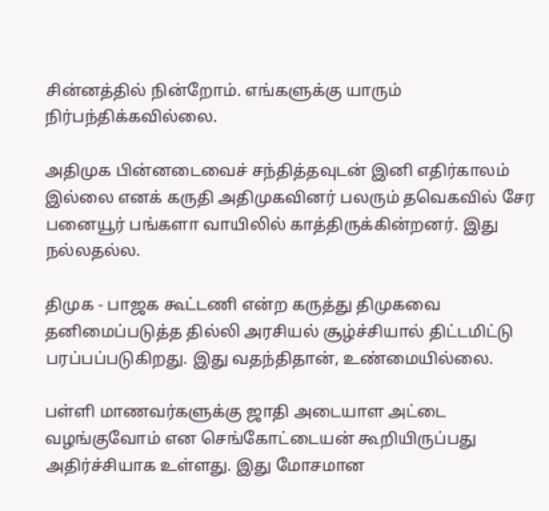சின்னத்தில் நின்றோம். எங்களுக்கு யாரும் நிர்பந்திக்கவில்லை.

அதிமுக பின்னடைவைச் சந்தித்தவுடன் இனி எதிர்காலம் இல்லை எனக் கருதி அதிமுகவினர் பலரும் தவெகவில் சேர பனையூர் பங்களா வாயிலில் காத்திருக்கின்றனர். இது நல்லதல்ல.

திமுக - பாஜக கூட்டணி என்ற கருத்து திமுகவை தனிமைப்படுத்த தில்லி அரசியல் சூழ்ச்சியால் திட்டமிட்டு பரப்பப்படுகிறது. இது வதந்திதான், உண்மையில்லை.

பள்ளி மாணவர்களுக்கு ஜாதி அடையாள அட்டை வழங்குவோம் என செங்கோட்டையன் கூறியிருப்பது அதிர்ச்சியாக உள்ளது. இது மோசமான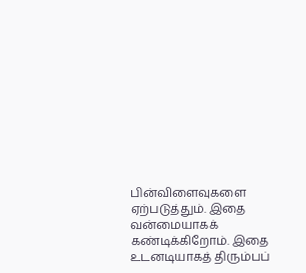பின்விளைவுகளை ஏற்படுத்தும். இதை வன்மையாகக் கண்டிக்கிறோம். இதை உடனடியாகத் திரும்பப்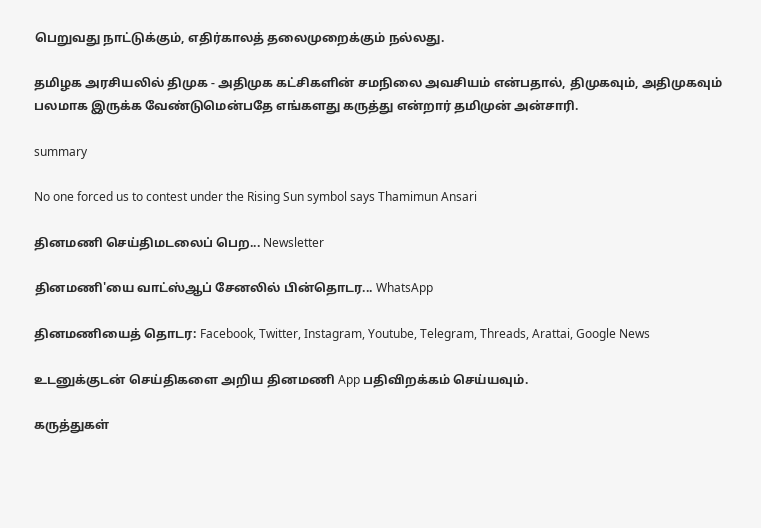பெறுவது நாட்டுக்கும், எதிர்காலத் தலைமுறைக்கும் நல்லது.

தமிழக அரசியலில் திமுக - அதிமுக கட்சிகளின் சமநிலை அவசியம் என்பதால், திமுகவும், அதிமுகவும் பலமாக இருக்க வேண்டுமென்பதே எங்களது கருத்து என்றார் தமிமுன் அன்சாரி.

summary

No one forced us to contest under the Rising Sun symbol says Thamimun Ansari

தினமணி செய்திமடலைப் பெற... Newsletter

தினமணி'யை வாட்ஸ்ஆப் சேனலில் பின்தொடர... WhatsApp

தினமணியைத் தொடர: Facebook, Twitter, Instagram, Youtube, Telegram, Threads, Arattai, Google News

உடனுக்குடன் செய்திகளை அறிய தினமணி App பதிவிறக்கம் செய்யவும்.

கருத்துகள்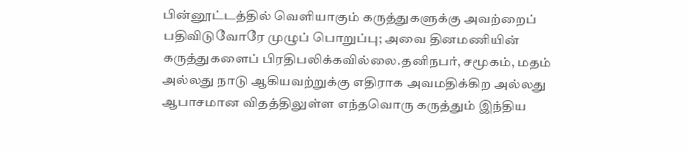பின்னூட்டத்தில் வெளியாகும் கருத்துகளுக்கு அவற்றைப் பதிவிடுவோரே முழுப் பொறுப்பு; அவை தினமணியின் கருத்துகளைப் பிரதிபலிக்கவில்லை.தனிநபர், சமூகம், மதம் அல்லது நாடு ஆகியவற்றுக்கு எதிராக அவமதிக்கிற அல்லது ஆபாசமான விதத்திலுள்ள எந்தவொரு கருத்தும் இந்திய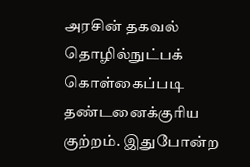அரசின் தகவல் தொழில்நுட்பக் கொள்கைப்படி தண்டனைக்குரிய குற்றம். இதுபோன்ற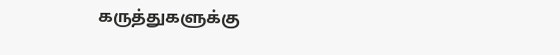கருத்துகளுக்கு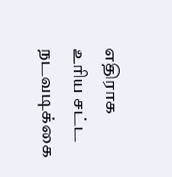எதிராக உரிய சட்ட நடவடிக்கை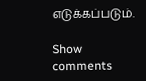எடுக்கப்படும்.

Show comments